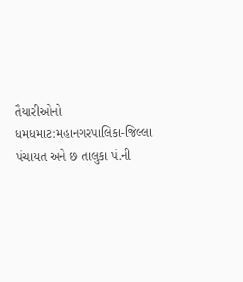તૈયારીઓનો ધમધમાટ:મહાનગરપાલિકા-જિલ્લા પંચાયત અને છ તાલુકા પં.ની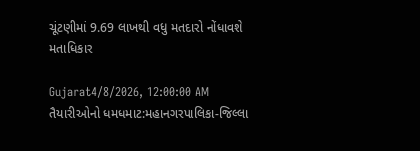ચૂંટણીમાં 9.69 લાખથી વધુ મતદારો નોંધાવશે મતાધિકાર

Gujarat4/8/2026, 12:00:00 AM
તૈયારીઓનો ધમધમાટ:મહાનગરપાલિકા-જિલ્લા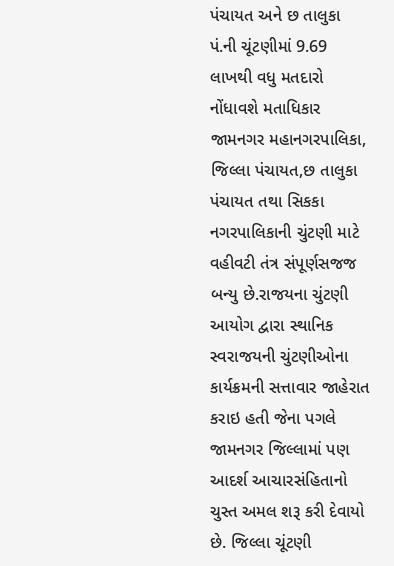પંચાયત અને છ તાલુકા પં.ની ચૂંટણીમાં 9.69 લાખથી વધુ મતદારો નોંધાવશે મતાધિકાર
જામનગર મહાનગરપાલિકા, જિલ્લા પંચાયત,છ તાલુકા પંચાયત તથા સિકકા નગરપાલિકાની ચુંટણી માટે વહીવટી તંત્ર સંપૂર્ણસજજ બન્યુ છે.રાજયના ચુંટણી આયોગ દ્વારા સ્થાનિક સ્વરાજયની ચુંટણીઓના કાર્યક્રમની સત્તાવાર જાહેરાત કરાઇ હતી જેના પગલે જામનગર જિલ્લામાં પણ આદર્શ આચારસંહિતાનો ચુસ્ત અમલ શરૂ કરી દેવાયો છે. જિલ્લા ચૂંટણી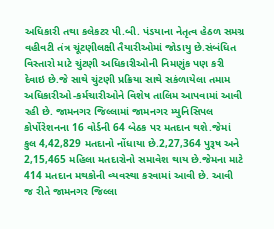અધિકારી તથા કલેકટર પી.બી. પંડયાના નેતૃત્વ હેઠળ સમગ્ર વહીવટી તંત્ર ચૂંટણીલક્ષી તૈયારીઓમાં જોડાયુ છે.સંબંધિત વિસ્તારો માટે ચુંટણી અધિકારીઓની નિમણુંક પણ કરી દેવાઇ છે.જે સાથે ચુંટણી પ્રક્રિયા સાથે સકંળાયેલા તમામ અધિકારીઓ-કર્મચારીઓને વિશેષ તાલિમ આપવામાં આવી રહી છે. જામનગર જિલ્લામાં જામનગર મ્યુનિસિપલ કોર્પોરેશનના 16 વોર્ડની 64 બેઠક પર મતદાન થશે.જેમાં કુલ 4,42,829 મતદાનો નોંધાયા છે.2,27,364 પુરૂષ અને 2,15,465 મહિલા મતદારોનો સમાવેશ થાય છે.જેમના માટે 414 મતદાન મથકોની વ્યવસ્થા કરવામાં આવી છે. આવી જ રીતે જામનગર જિલ્લા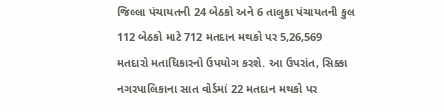જિલ્લા પંચાયતની 24 બેઠકો અને 6 તાલુકા પંચાયતની કુલ 112 બેઠકો માટે 712 મતદાન મથકો પર 5,26,569 મતદારો મતાધિકારનો ઉપયોગ કરશે. આ ઉપરાંત, સિક્કા નગરપાલિકાના સાત વોર્ડમાં 22 મતદાન મથકો પર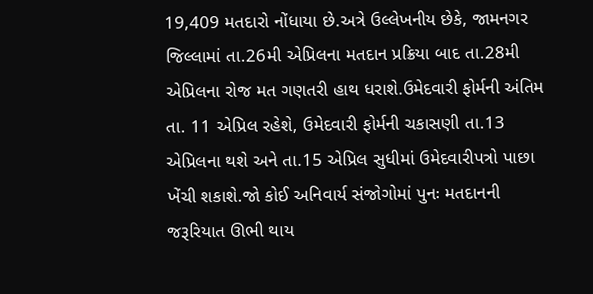19,409 મતદારો નોંધાયા છે.અત્રે ઉલ્લેખનીય છેકે, જામનગર જિલ્લામાં તા.26મી એપ્રિલના મતદાન પ્રક્રિયા બાદ તા.28મી એપ્રિલના રોજ મત ગણતરી હાથ ધરાશે.ઉમેદવારી ફોર્મની અંતિમ તા. 11 એપ્રિલ રહેશે, ઉમેદવારી ફોર્મની ચકાસણી તા.13 એપ્રિલના થશે અને તા.15 એપ્રિલ સુધીમાં ઉમેદવારીપત્રો પાછા ખેંચી શકાશે.જો કોઈ અનિવાર્ય સંજોગોમાં પુનઃ મતદાનની જરૂરિયાત ઊભી થાય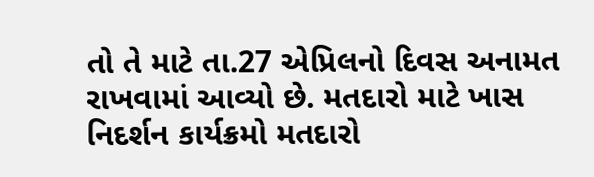તો તે માટે તા.27 એપ્રિલનો દિવસ અનામત રાખવામાં આવ્યો છે. મતદારો માટે ખાસ નિદર્શન કાર્યક્રમો મતદારો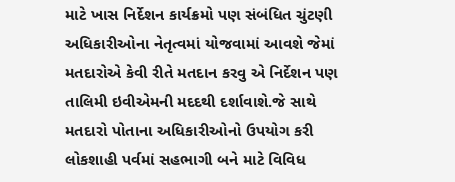માટે ખાસ નિર્દેશન કાર્યક્રમો પણ સંબંધિત ચુંટણી અધિકારીઓના નેતૃત્વમાં યોજવામાં આવશે જેમાં મતદારોએ કેવી રીતે મતદાન કરવુ એ નિર્દેશન પણ તાલિમી ઇવીએમની મદદથી દર્શાવાશે.જે સાથે મતદારો પોતાના અધિકારીઓનો ઉપયોગ કરી લોકશાહી પર્વમાં સહભાગી બને માટે વિવિધ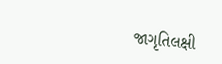જાગૃતિલક્ષી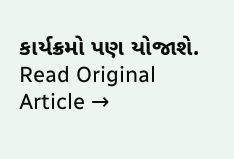કાર્યક્રમો પણ યોજાશે.
Read Original Article →